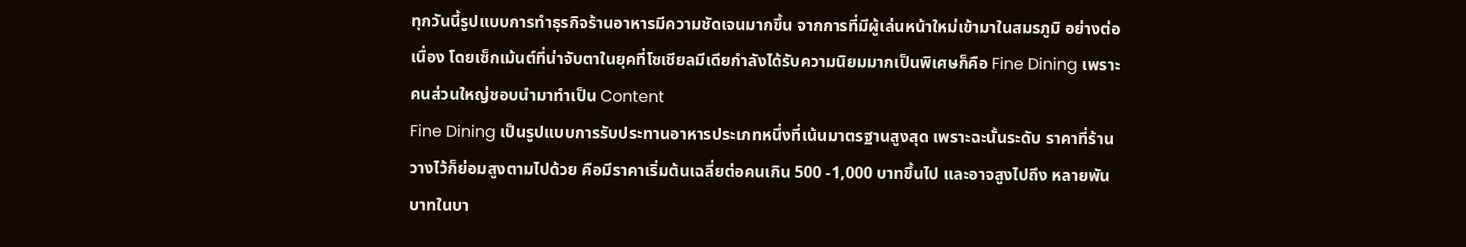ทุกวันนี้รูปแบบการทำธุรกิจร้านอาหารมีความชัดเจนมากขึ้น จากการที่มีผู้เล่นหน้าใหม่เข้ามาในสมรภูมิ อย่างต่อเนื่อง โดยเซ็กเม้นต์ที่น่าจับตาในยุคที่โซเชียลมีเดียกำลังได้รับความนิยมมากเป็นพิเศษก็คือ Fine Dining เพราะคนส่วนใหญ่ชอบนำมาทำเป็น Content
Fine Dining เป็นรูปแบบการรับประทานอาหารประเภทหนึ่งที่เน้นมาตรฐานสูงสุด เพราะฉะนั้นระดับ ราคาที่ร้านวางไว้ก็ย่อมสูงตามไปด้วย คือมีราคาเริ่มต้นเฉลี่ยต่อคนเกิน 500 -1,000 บาทขึ้นไป และอาจสูงไปถึง หลายพันบาทในบา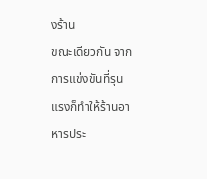งร้าน
ขณะเดียวกัน จากการแข่งขันที่รุนแรงก็ทำให้ร้านอาหารประ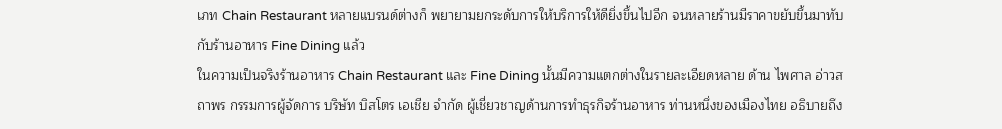เภท Chain Restaurant หลายแบรนด์ต่างก็ พยายามยกระดับการให้บริการให้ดียิ่งขึ้นไปอีก จนหลายร้านมีราคาขยับขึ้นมาทับกับร้านอาหาร Fine Dining แล้ว
ในความเป็นจริงร้านอาหาร Chain Restaurant และ Fine Dining นั้นมีความแตกต่างในรายละเอียดหลาย ด้าน ไพศาล อ่าวสถาพร กรรมการผู้จัดการ บริษัท บิสโตร เอเชีย จำกัด ผู้เชี่ยวชาญด้านการทำธุรกิจร้านอาหาร ท่านหนึ่งของเมืองไทย อธิบายถึง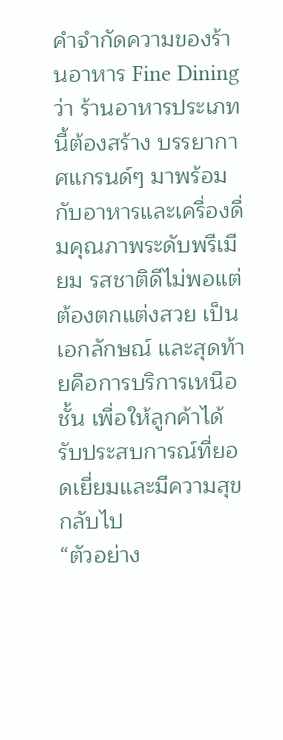คำจำกัดความของร้านอาหาร Fine Dining ว่า ร้านอาหารประเภทนี้ต้องสร้าง บรรยากาศแกรนด์ๆ มาพร้อมกับอาหารและเครื่องดื่มคุณภาพระดับพรีเมียม รสชาติดีไม่พอแต่ต้องตกแต่งสวย เป็นเอกลักษณ์ และสุดท้ายคือการบริการเหนือชั้น เพื่อให้ลูกค้าได้รับประสบการณ์ที่ยอดเยี่ยมและมีความสุข กลับไป
“ตัวอย่าง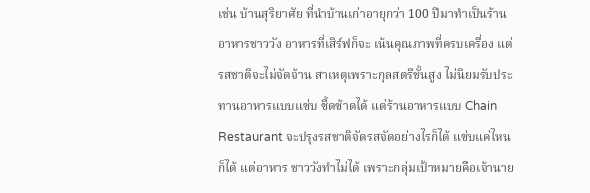เช่น บ้านสุริยาศัย ที่นำบ้านเก่าอายุกว่า 100 ปีมาทำเป็นร้านอาหารชาววัง อาหารที่เสิร์ฟก็จะ เน้นคุณภาพที่ครบเครื่อง แต่รสชาติจะไม่จัดจ้าน สาเหตุเพราะกุลสตรีชั้นสูง ไม่นิยมรับประทานอาหารแบบแซ่บ ซี้ดซ้าดได้ แต่ร้านอาหารแบบ Chain Restaurant จะปรุงรสชาติจัดรสจัดอย่างไรก็ได้ แซ่บแค่ไหนก็ได้ แต่อาหาร ชาววังทำไม่ได้ เพราะกลุ่มเป้าหมายคือเจ้านาย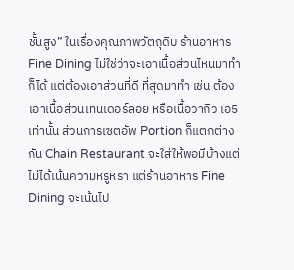ชั้นสูง” ในเรื่องคุณภาพวัตถุดิบ ร้านอาหาร Fine Dining ไม่ใช่ว่าจะเอาเนื้อส่วนไหนมาทำก็ได้ แต่ต้องเอาส่วนที่ดี ที่สุดมาทำ เช่น ต้องเอาเนื้อส่วนเทนเดอร์ลอย หรือเนื้อวากิว เอ5 เท่านั้น ส่วนการเซตอัพ Portion ก็แตกต่างกัน Chain Restaurant จะใส่ให้พอมีบ้างแต่ไม่ได้เน้นความหรูหรา แต่ร้านอาหาร Fine Dining จะเน้นไป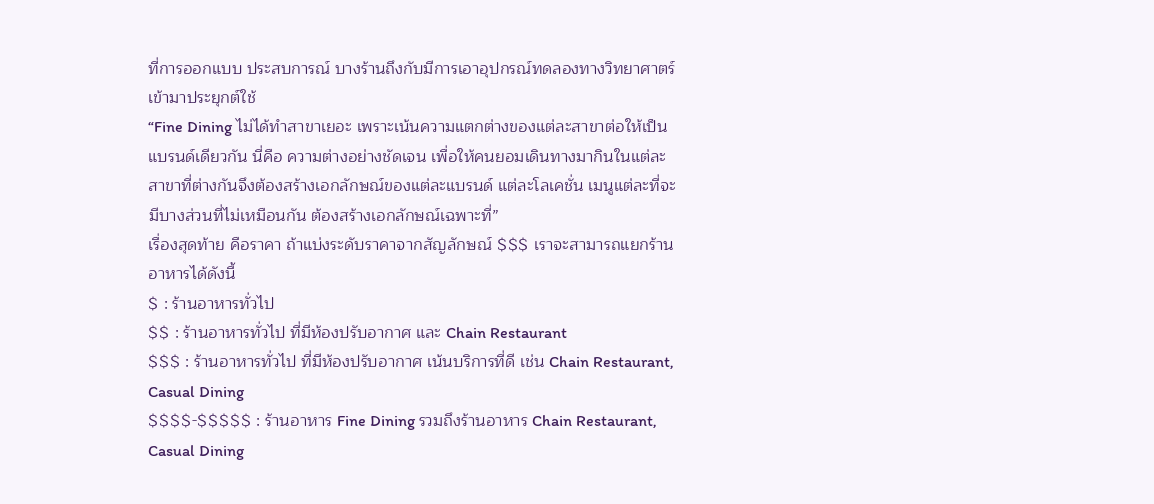ที่การออกแบบ ประสบการณ์ บางร้านถึงกับมีการเอาอุปกรณ์ทดลองทางวิทยาศาตร์เข้ามาประยุกต์ใช้
“Fine Dining ไม่ได้ทำสาขาเยอะ เพราะเน้นความแตกต่างของแต่ละสาขาต่อให้เป็นแบรนด์เดียวกัน นี่คือ ความต่างอย่างชัดเจน เพื่อให้คนยอมเดินทางมากินในแต่ละสาขาที่ต่างกันจึงต้องสร้างเอกลักษณ์ของแต่ละแบรนด์ แต่ละโลเคชั่น เมนูแต่ละที่จะมีบางส่วนที่ไม่เหมือนกัน ต้องสร้างเอกลักษณ์เฉพาะที่”
เรื่องสุดท้าย คือราคา ถ้าแบ่งระดับราคาจากสัญลักษณ์ $$$ เราจะสามารถแยกร้านอาหารได้ดังนี้
$ : ร้านอาหารทั่วไป
$$ : ร้านอาหารทั่วไป ที่มีห้องปรับอากาศ และ Chain Restaurant
$$$ : ร้านอาหารทั่วไป ที่มีห้องปรับอากาศ เน้นบริการที่ดี เช่น Chain Restaurant, Casual Dining
$$$$-$$$$$ : ร้านอาหาร Fine Dining รวมถึงร้านอาหาร Chain Restaurant, Casual Dining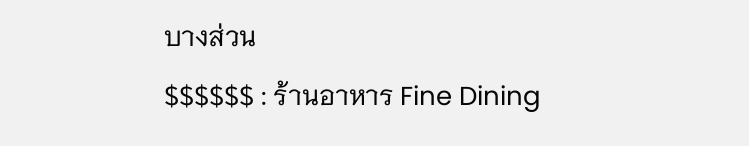บางส่วน
$$$$$$ : ร้านอาหาร Fine Dining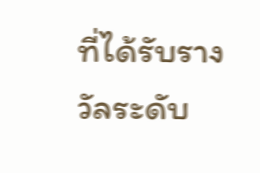ที่ได้รับรางวัลระดับ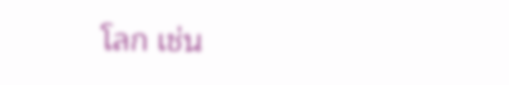โลก เช่น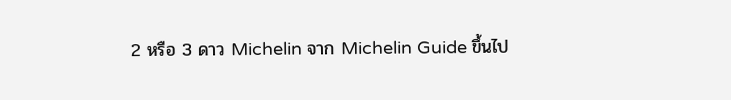2 หรือ 3 ดาว Michelin จาก Michelin Guide ขึ้นไป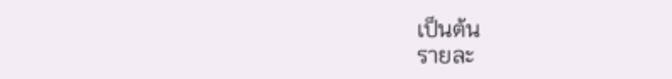เป็นต้น
รายละ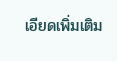เอียดเพิ่มเติม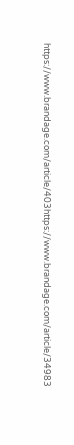https://www.brandage.com/article/403https://www.brandage.com/article/34983